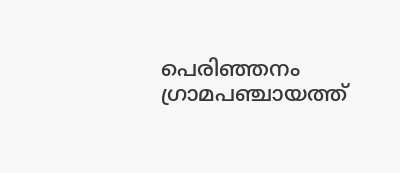പെരിഞ്ഞനം ഗ്രാമപഞ്ചായത്ത്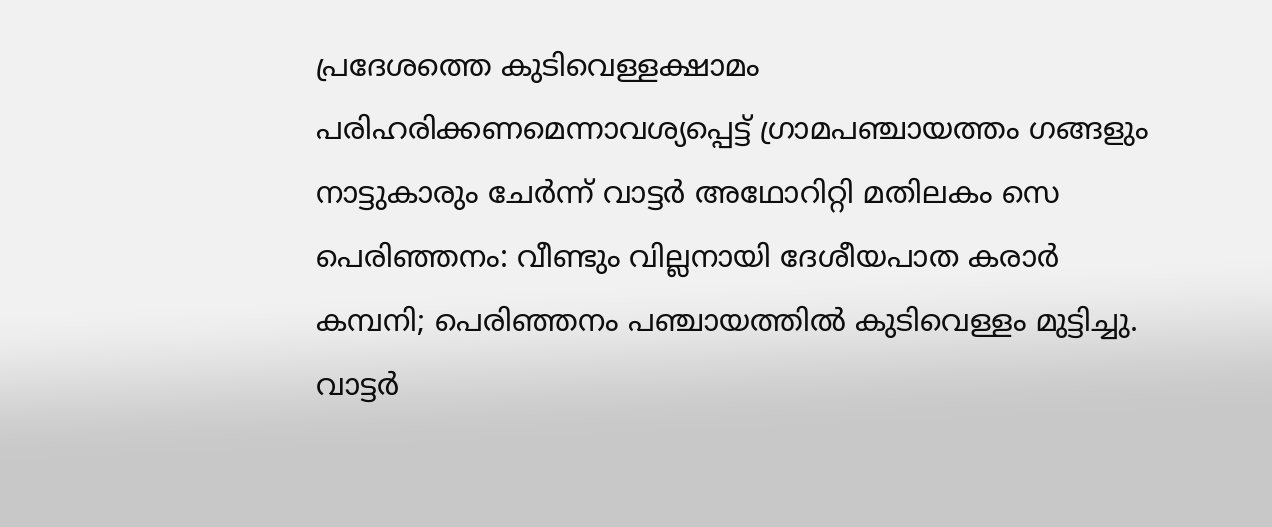പ്രദേശത്തെ കുടിവെള്ളക്ഷാമം പരിഹരിക്കണമെന്നാവശ്യപ്പെട്ട് ഗ്രാമപഞ്ചായത്തം ഗങ്ങളും നാട്ടുകാരും ചേർന്ന് വാട്ടർ അഥോറിറ്റി മതിലകം സെ
പെരിഞ്ഞനം: വീണ്ടും വില്ലനായി ദേശീയപാത കരാർ കമ്പനി; പെരിഞ്ഞനം പഞ്ചായത്തിൽ കുടിവെള്ളം മുട്ടിച്ചു. വാട്ടർ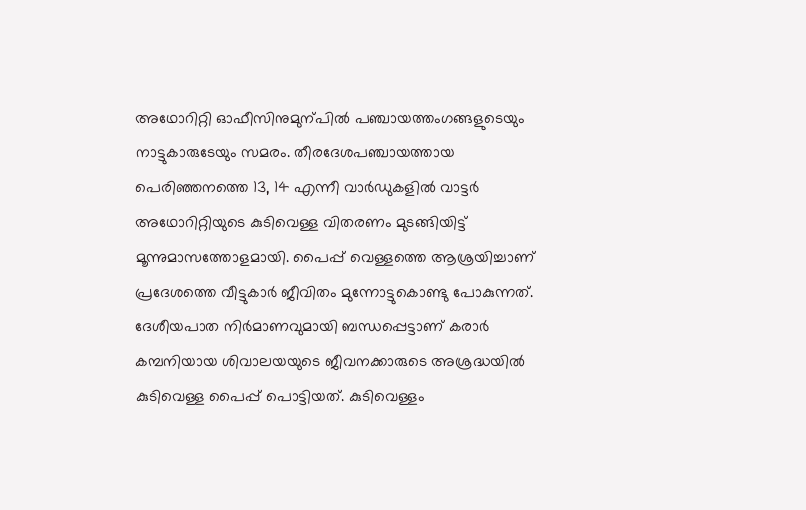അഥോറിറ്റി ഓഫീസിനുമുന്പിൽ പഞ്ചായത്തംഗങ്ങളുടെയും നാട്ടുകാരുടേയും സമരം. തീരദേശപഞ്ചായത്തായ പെരിഞ്ഞനത്തെ 13, 14 എന്നീ വാർഡുകളിൽ വാട്ടർ അഥോറിറ്റിയുടെ കുടിവെള്ള വിതരണം മുടങ്ങിയിട്ട് മൂന്നുമാസത്തോളമായി. പൈപ്പ് വെള്ളത്തെ ആശ്രയിച്ചാണ് പ്രദേശത്തെ വീട്ടുകാർ ജീവിതം മുന്നോട്ടുകൊണ്ടു പോകുന്നത്.
ദേശീയപാത നിർമാണവുമായി ബന്ധപ്പെട്ടാണ് കരാർ കമ്പനിയായ ശിവാലയയുടെ ജീവനക്കാരുടെ അശ്രദ്ധയിൽ കുടിവെള്ള പൈപ്പ് പൊട്ടിയത്. കുടിവെള്ളം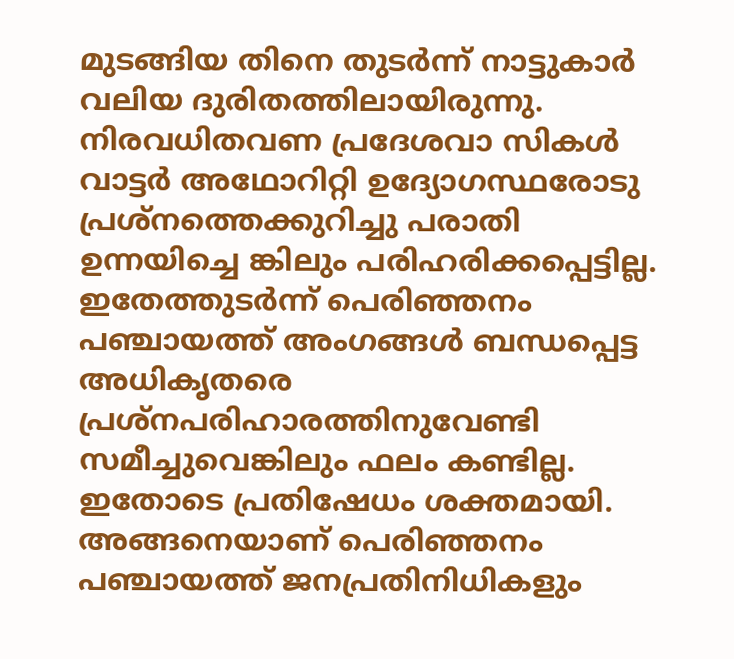മുടങ്ങിയ തിനെ തുടർന്ന് നാട്ടുകാർ വലിയ ദുരിതത്തിലായിരുന്നു. നിരവധിതവണ പ്രദേശവാ സികൾ വാട്ടർ അഥോറിറ്റി ഉദ്യോഗസ്ഥരോടു പ്രശ്നത്തെക്കുറിച്ചു പരാതി ഉന്നയിച്ചെ ങ്കിലും പരിഹരിക്കപ്പെട്ടില്ല. ഇതേത്തുടർന്ന് പെരിഞ്ഞനം പഞ്ചായത്ത് അംഗങ്ങൾ ബന്ധപ്പെട്ട അധികൃതരെ പ്രശ്നപരിഹാരത്തിനുവേണ്ടി സമീച്ചുവെങ്കിലും ഫലം കണ്ടില്ല. ഇതോടെ പ്രതിഷേധം ശക്തമായി.
അങ്ങനെയാണ് പെരിഞ്ഞനം പഞ്ചായത്ത് ജനപ്രതിനിധികളും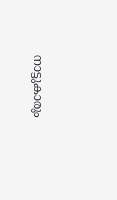നാട്ടുകാരും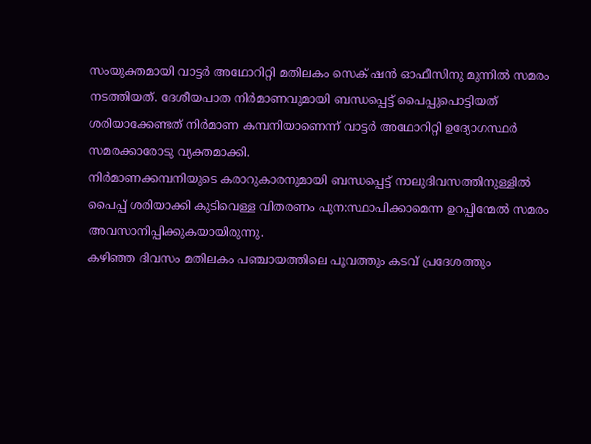സംയുക്തമായി വാട്ടർ അഥോറിറ്റി മതിലകം സെക് ഷൻ ഓഫീസിനു മുന്നിൽ സമരം നടത്തിയത്. ദേശീയപാത നിർമാണവുമായി ബന്ധപ്പെട്ട് പൈപ്പുപൊട്ടിയത് ശരിയാക്കേണ്ടത് നിർമാണ കമ്പനിയാണെന്ന് വാട്ടർ അഥോറിറ്റി ഉദ്യോഗസ്ഥർ സമരക്കാരോടു വ്യക്തമാക്കി.
നിർമാണക്കമ്പനിയുടെ കരാറുകാരനുമായി ബന്ധപ്പെട്ട് നാലുദിവസത്തിനുള്ളിൽ പൈപ്പ് ശരിയാക്കി കുടിവെള്ള വിതരണം പുന:സ്ഥാപിക്കാമെന്ന ഉറപ്പിന്മേൽ സമരം അവസാനിപ്പിക്കുകയായിരുന്നു.
കഴിഞ്ഞ ദിവസം മതിലകം പഞ്ചായത്തിലെ പൂവത്തും കടവ് പ്രദേശത്തും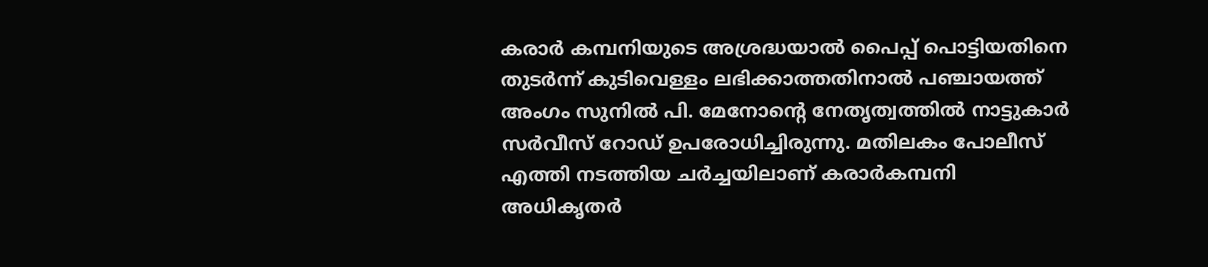കരാർ കമ്പനിയുടെ അശ്രദ്ധയാൽ പൈപ്പ് പൊട്ടിയതിനെ തുടർന്ന് കുടിവെള്ളം ലഭിക്കാത്തതിനാൽ പഞ്ചായത്ത് അംഗം സുനിൽ പി. മേനോന്റെ നേതൃത്വത്തിൽ നാട്ടുകാർ സർവീസ് റോഡ് ഉപരോധിച്ചിരുന്നു. മതിലകം പോലീസ് എത്തി നടത്തിയ ചർച്ചയിലാണ് കരാർകമ്പനി അധികൃതർ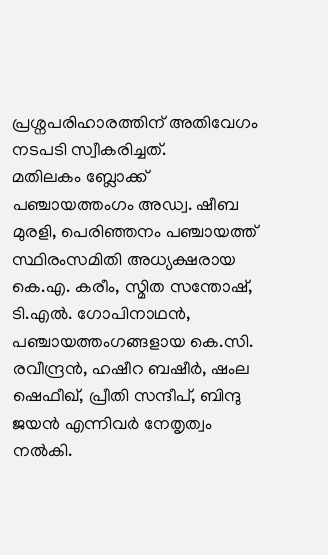പ്രശ്നപരിഹാരത്തിന് അതിവേഗം നടപടി സ്വീകരിച്ചത്.
മതിലകം ബ്ലോക്ക് പഞ്ചായത്തംഗം അഡ്വ. ഷീബ മുരളി, പെരിഞ്ഞനം പഞ്ചായത്ത് സ്ഥിരംസമിതി അധ്യക്ഷരായ കെ.എ. കരീം, സ്മിത സന്തോഷ്, ടി.എൽ. ഗോപിനാഥൻ, പഞ്ചായത്തംഗങ്ങളായ കെ.സി. രവീന്ദ്രൻ, ഹഷീറ ബഷീർ, ഷംല ഷെഫീഖ്, പ്രീതി സന്ദീപ്, ബിന്ദു ജയൻ എന്നിവർ നേതൃത്വം നൽകി.